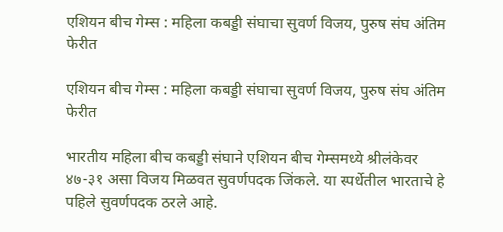एशियन बीच गेम्स : महिला कबड्डी संघाचा सुवर्ण विजय, पुरुष संघ अंतिम फेरीत

एशियन बीच गेम्स : महिला कबड्डी संघाचा सुवर्ण विजय, पुरुष संघ अंतिम फेरीत

भारतीय महिला बीच कबड्डी संघाने एशियन बीच गेम्समध्ये श्रीलंकेवर ४७-३१ असा विजय मिळवत सुवर्णपदक जिंकले. या स्पर्धेतील भारताचे हे पहिले सुवर्णपदक ठरले आहे.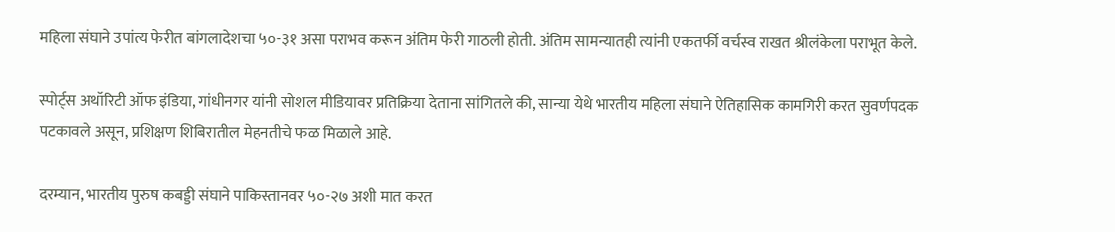महिला संघाने उपांत्य फेरीत बांगलादेशचा ५०-३१ असा पराभव करून अंतिम फेरी गाठली होती. अंतिम सामन्यातही त्यांनी एकतर्फी वर्चस्व राखत श्रीलंकेला पराभूत केले.

स्पोर्ट्स अथॉरिटी ऑफ इंडिया, गांधीनगर यांनी सोशल मीडियावर प्रतिक्रिया देताना सांगितले की, सान्या येथे भारतीय महिला संघाने ऐतिहासिक कामगिरी करत सुवर्णपदक पटकावले असून, प्रशिक्षण शिबिरातील मेहनतीचे फळ मिळाले आहे.

दरम्यान, भारतीय पुरुष कबड्डी संघाने पाकिस्तानवर ५०-२७ अशी मात करत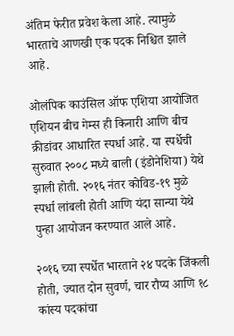अंतिम फेरीत प्रवेश केला आहे. त्यामुळे भारताचे आणखी एक पदक निश्चित झाले आहे.

ओलंपिक काउंसिल ऑफ एशिया आयोजित एशियन बीच गेम्स ही किनारी आणि बीच क्रीडांवर आधारित स्पर्धा आहे. या स्पर्धेची सुरुवात २००८ मध्ये बाली (इंडोनेशिया) येथे झाली होती. २०१६ नंतर कोविड-१९ मुळे स्पर्धा लांबली होती आणि यंदा सान्या येथे पुन्हा आयोजन करण्यात आले आहे.

२०१६ च्या स्पर्धेत भारताने २४ पदके जिंकली होती, ज्यात दोन सुवर्ण, चार रौप्य आणि १८ कांस्य पदकांचा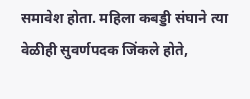समावेश होता. महिला कबड्डी संघाने त्या वेळीही सुवर्णपदक जिंकले होते,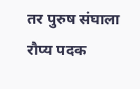तर पुरुष संघाला रौप्य पदक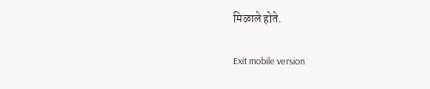मिळाले होते.

Exit mobile version